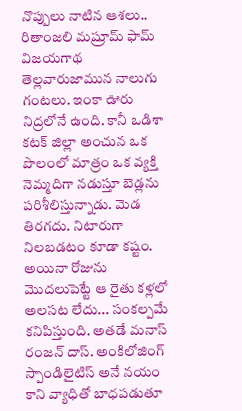నొప్పులు నాటిన ఆశలు.. రితాంజలి మష్రూమ్ ఫామ్ విజయగాథ
తెల్లవారుజామున నాలుగు గంటలు. ఇంకా ఊరు నిద్రలోనే ఉంది. కానీ ఒడిశా కటక్ జిల్లా అంచున ఒక పొలంలో మాత్రం ఒక వ్యక్తి నెమ్మదిగా నడుస్తూ బెడ్లను పరిశీలిస్తున్నాడు. మెడ తిరగదు. నిటారుగా నిలబడటం కూడా కష్టం. అయినా రోజును మొదలుపెట్టే ఆ రైతు కళ్లలో అలసట లేదు... సంకల్పమే కనిపిస్తుంది. అతడే మనాస్ రంజన్ దాస్. అంకిలోజింగ్ స్పాండిలైటిస్ అనే నయం కాని వ్యాధితో బాధపడుతూ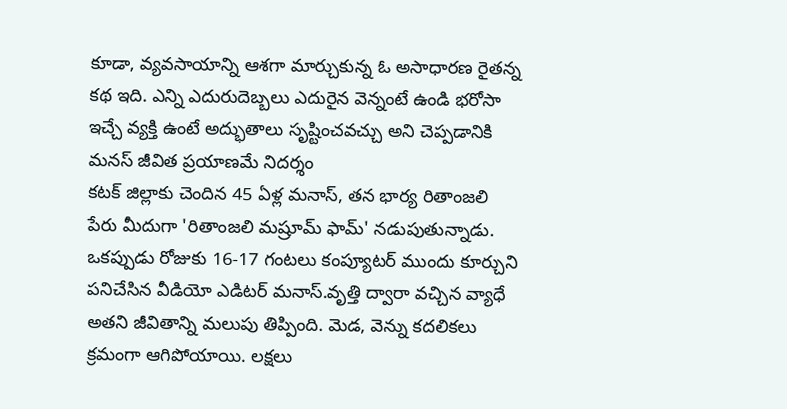కూడా, వ్యవసాయాన్ని ఆశగా మార్చుకున్న ఓ అసాధారణ రైతన్న కథ ఇది. ఎన్ని ఎదురుదెబ్బలు ఎదురైన వెన్నంటే ఉండి భరోసా ఇచ్చే వ్యక్తి ఉంటే అద్భుతాలు సృష్టించవచ్చు అని చెప్పడానికి మనస్ జీవిత ప్రయాణమే నిదర్శం
కటక్ జిల్లాకు చెందిన 45 ఏళ్ల మనాస్, తన భార్య రితాంజలి పేరు మీదుగా 'రితాంజలి మష్రూమ్ ఫామ్' నడుపుతున్నాడు. ఒకప్పుడు రోజుకు 16-17 గంటలు కంప్యూటర్ ముందు కూర్చుని పనిచేసిన వీడియో ఎడిటర్ మనాస్.వృత్తి ద్వారా వచ్చిన వ్యాధే అతని జీవితాన్ని మలుపు తిప్పింది. మెడ, వెన్ను కదలికలు క్రమంగా ఆగిపోయాయి. లక్షలు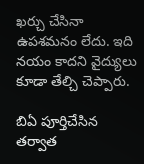ఖర్చు చేసినా ఉపశమనం లేదు. ఇది నయం కాదని వైద్యులు కూడా తేల్చి చెప్పారు.

బిఏ పూర్తిచేసిన తర్వాత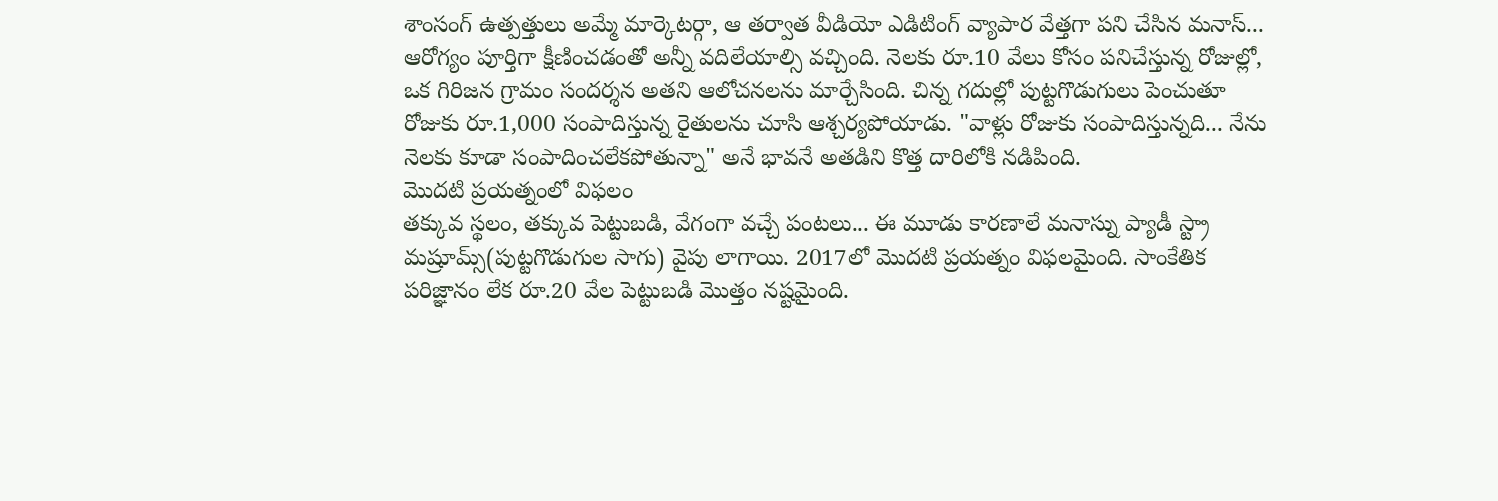శాంసంగ్ ఉత్పత్తులు అమ్మే మార్కెటర్గా, ఆ తర్వాత వీడియో ఎడిటింగ్ వ్యాపార వేత్తగా పని చేసిన మనాస్... ఆరోగ్యం పూర్తిగా క్షీణించడంతో అన్నీ వదిలేయాల్సి వచ్చింది. నెలకు రూ.10 వేలు కోసం పనిచేస్తున్న రోజుల్లో, ఒక గిరిజన గ్రామం సందర్శన అతని ఆలోచనలను మార్చేసింది. చిన్న గదుల్లో పుట్టగొడుగులు పెంచుతూ రోజుకు రూ.1,000 సంపాదిస్తున్న రైతులను చూసి ఆశ్చర్యపోయాడు. "వాళ్లు రోజుకు సంపాదిస్తున్నది... నేను నెలకు కూడా సంపాదించలేకపోతున్నా" అనే భావనే అతడిని కొత్త దారిలోకి నడిపింది.
మొదటి ప్రయత్నంలో విఫలం
తక్కువ స్థలం, తక్కువ పెట్టుబడి, వేగంగా వచ్చే పంటలు... ఈ మూడు కారణాలే మనాస్ను ప్యాడీ స్ట్రా మష్రూమ్స్(పుట్టగొడుగుల సాగు) వైపు లాగాయి. 2017లో మొదటి ప్రయత్నం విఫలమైంది. సాంకేతిక పరిజ్ఞానం లేక రూ.20 వేల పెట్టుబడి మొత్తం నష్టమైంది.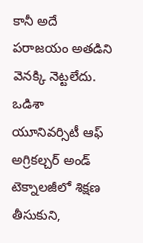కానీ అదే పరాజయం అతడిని వెనక్కి నెట్టలేదు. ఒడిశా యూనివర్సిటీ ఆఫ్ అగ్రికల్చర్ అండ్ టెక్నాలజీలో శిక్షణ తీసుకుని,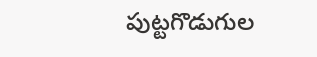పుట్టగొడుగుల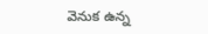వెనుక ఉన్న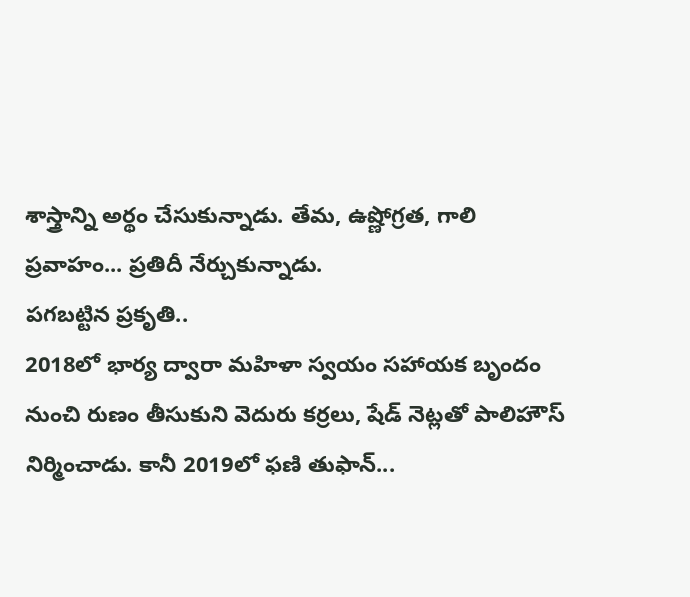శాస్త్రాన్ని అర్థం చేసుకున్నాడు. తేమ, ఉష్ణోగ్రత, గాలి ప్రవాహం... ప్రతిదీ నేర్చుకున్నాడు.
పగబట్టిన ప్రకృతి..
2018లో భార్య ద్వారా మహిళా స్వయం సహాయక బృందం నుంచి రుణం తీసుకుని వెదురు కర్రలు, షేడ్ నెట్లతో పాలిహౌస్ నిర్మించాడు. కానీ 2019లో ఫణి తుఫాన్...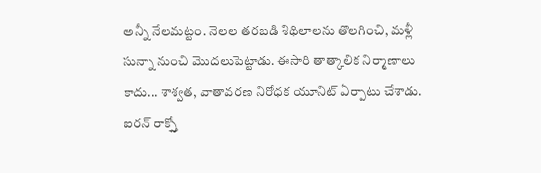అన్నీ నేలమట్టం. నెలల తరబడి శిథిలాలను తొలగించి, మళ్లీ సున్నా నుంచి మొదలుపెట్టాడు. ఈసారి తాత్కాలిక నిర్మాణాలు కాదు... శాశ్వత, వాతావరణ నిరోధక యూనిట్ ఏర్పాటు చేశాడు. ఐరన్ రాక్స్తో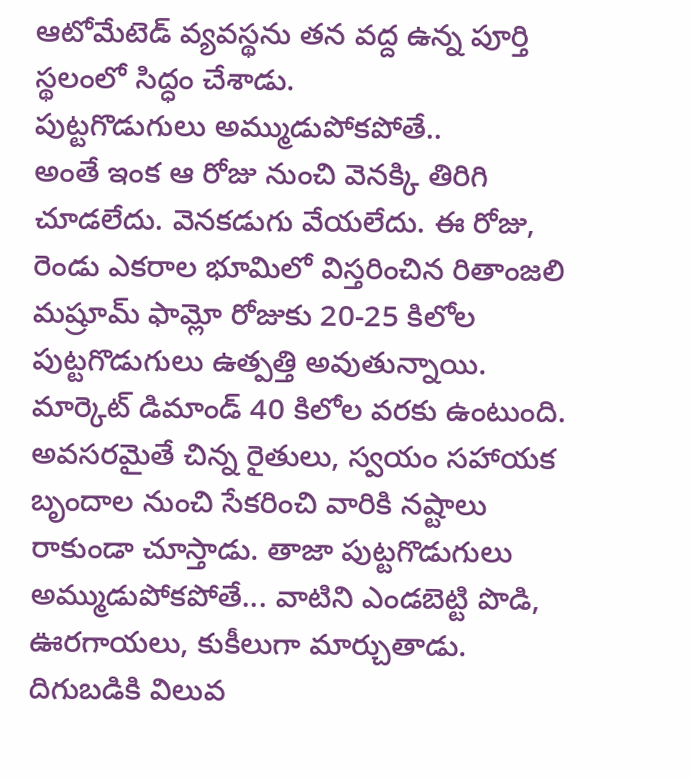ఆటోమేటెడ్ వ్యవస్థను తన వద్ద ఉన్న పూర్తి స్థలంలో సిద్ధం చేశాడు.
పుట్టగొడుగులు అమ్ముడుపోకపోతే..
అంతే ఇంక ఆ రోజు నుంచి వెనక్కి తిరిగి చూడలేదు. వెనకడుగు వేయలేదు. ఈ రోజు, రెండు ఎకరాల భూమిలో విస్తరించిన రితాంజలి మష్రూమ్ ఫామ్లో రోజుకు 20-25 కిలోల పుట్టగొడుగులు ఉత్పత్తి అవుతున్నాయి. మార్కెట్ డిమాండ్ 40 కిలోల వరకు ఉంటుంది. అవసరమైతే చిన్న రైతులు, స్వయం సహాయక బృందాల నుంచి సేకరించి వారికి నష్టాలు రాకుండా చూస్తాడు. తాజా పుట్టగొడుగులు అమ్ముడుపోకపోతే... వాటిని ఎండబెట్టి పొడి, ఊరగాయలు, కుకీలుగా మార్చుతాడు. దిగుబడికి విలువ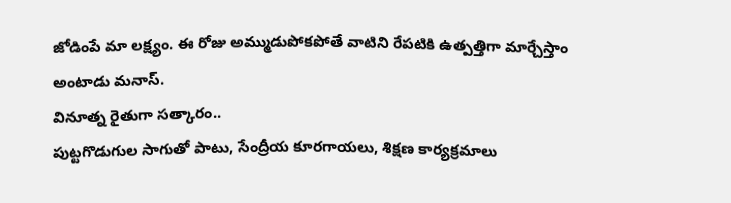జోడింపే మా లక్ష్యం. ఈ రోజు అమ్ముడుపోకపోతే వాటిని రేపటికి ఉత్పత్తిగా మార్చేస్తాం అంటాడు మనాస్.
వినూత్న రైతుగా సత్కారం..
పుట్టగొడుగుల సాగుతో పాటు, సేంద్రీయ కూరగాయలు, శిక్షణ కార్యక్రమాలు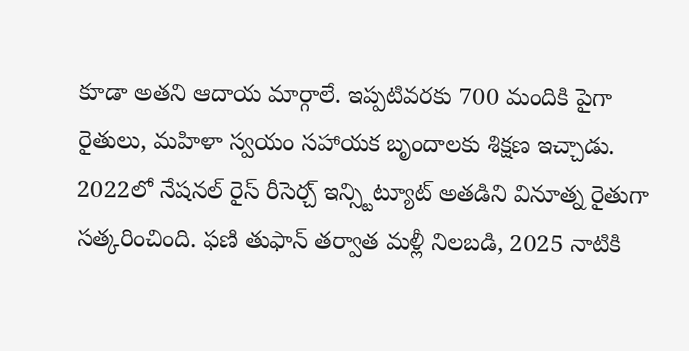కూడా అతని ఆదాయ మార్గాలే. ఇప్పటివరకు 700 మందికి పైగా రైతులు, మహిళా స్వయం సహాయక బృందాలకు శిక్షణ ఇచ్చాడు. 2022లో నేషనల్ రైస్ రీసెర్చ్ ఇన్స్టిట్యూట్ అతడిని వినూత్న రైతుగా సత్కరించింది. ఫణి తుఫాన్ తర్వాత మళ్లీ నిలబడి, 2025 నాటికి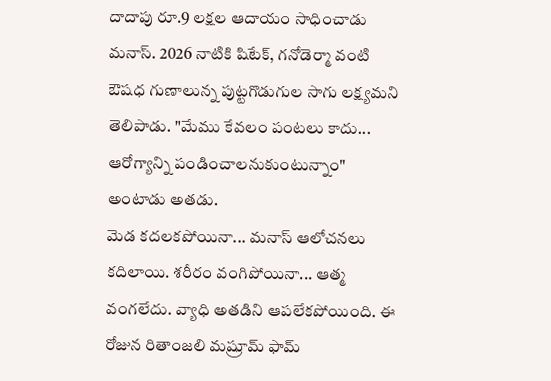దాదాపు రూ.9 లక్షల ఆదాయం సాధించాడు మనాస్. 2026 నాటికి షిటేక్, గనోడెర్మా వంటి ఔషధ గుణాలున్న పుట్టగొడుగుల సాగు లక్ష్యమని తెలిపాడు. "మేము కేవలం పంటలు కాదు... ఆరోగ్యాన్ని పండించాలనుకుంటున్నాం" అంటాడు అతడు.
మెడ కదలకపోయినా... మనాస్ ఆలోచనలు కదిలాయి. శరీరం వంగిపోయినా... ఆత్మ వంగలేదు. వ్యాధి అతడిని ఆపలేకపోయింది. ఈ రోజున రితాంజలి మష్రూమ్ ఫామ్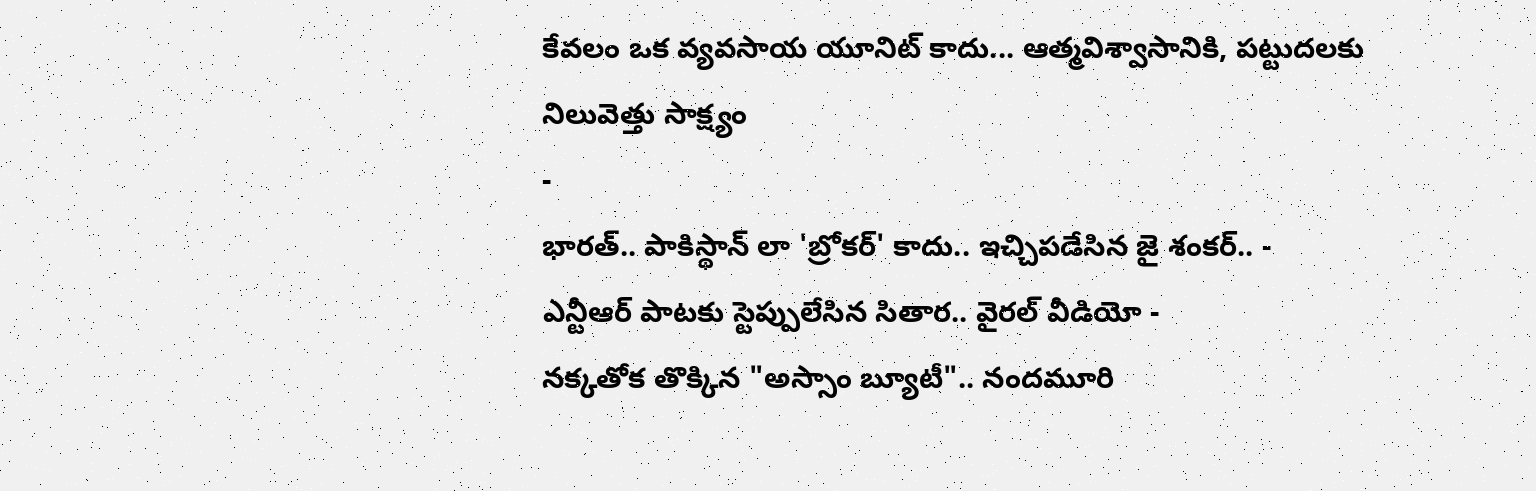కేవలం ఒక వ్యవసాయ యూనిట్ కాదు... ఆత్మవిశ్వాసానికి, పట్టుదలకు నిలువెత్తు సాక్ష్యం
-
భారత్.. పాకిస్థాన్ లా 'బ్రోకర్' కాదు.. ఇచ్చిపడేసిన జై శంకర్.. -
ఎన్టీఆర్ పాటకు స్టెప్పులేసిన సితార.. వైరల్ వీడియో -
నక్కతోక తొక్కిన "అస్సాం బ్యూటీ".. నందమూరి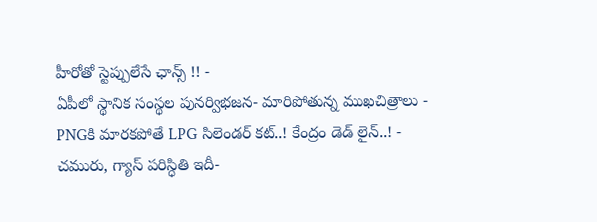హీరోతో స్టెప్పులేసే ఛాన్స్ !! -
ఏపీలో స్థానిక సంస్థల పునర్విభజన- మారిపోతున్న ముఖచిత్రాలు -
PNGకి మారకపోతే LPG సిలెండర్ కట్..! కేంద్రం డెడ్ లైన్..! -
చమురు, గ్యాస్ పరిస్ధితి ఇదీ-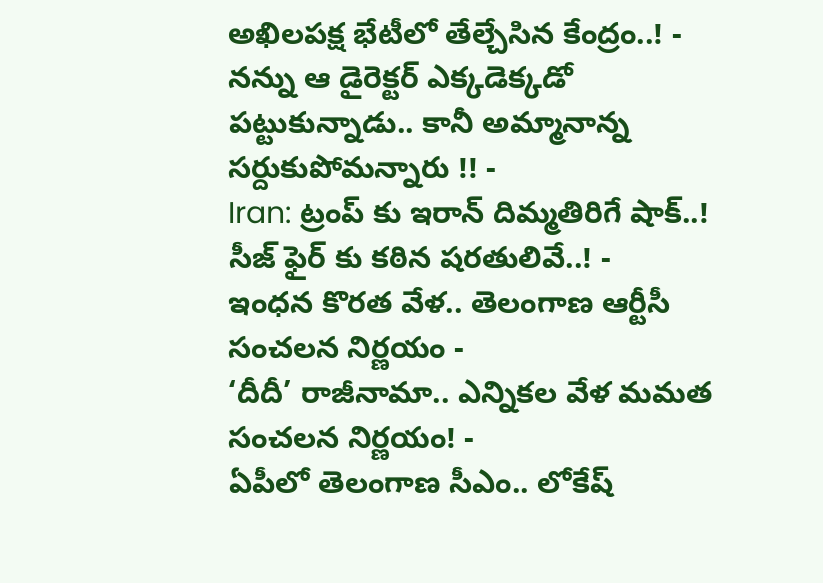అఖిలపక్ష భేటీలో తేల్చేసిన కేంద్రం..! -
నన్ను ఆ డైరెక్టర్ ఎక్కడెక్కడో పట్టుకున్నాడు.. కానీ అమ్మానాన్న సర్దుకుపోమన్నారు !! -
Iran: ట్రంప్ కు ఇరాన్ దిమ్మతిరిగే షాక్..! సీజ్ ఫైర్ కు కఠిన షరతులివే..! -
ఇంధన కొరత వేళ.. తెలంగాణ ఆర్టీసీ సంచలన నిర్ణయం -
‘దీదీ’ రాజీనామా.. ఎన్నికల వేళ మమత సంచలన నిర్ణయం! -
ఏపీలో తెలంగాణ సీఎం.. లోకేష్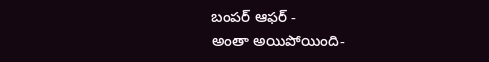బంపర్ ఆఫర్ -
అంతా అయిపోయింది-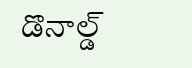డొనాల్డ్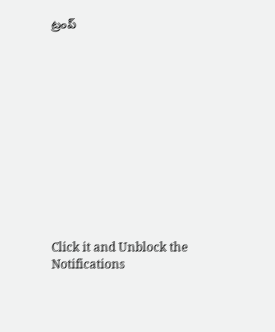ట్రంప్












Click it and Unblock the Notifications